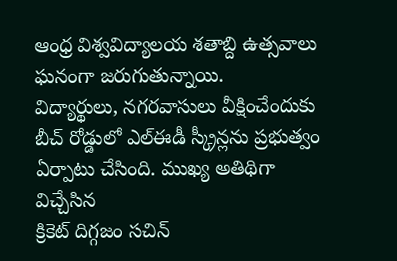ఆంధ్ర విశ్వవిద్యాలయ శతాబ్ది ఉత్సవాలు ఘనంగా జరుగుతున్నాయి.
విద్యార్థులు, నగరవాసులు వీక్షించేందుకు బీచ్ రోడ్డులో ఎల్ఈడీ స్క్రీన్లను ప్రభుత్వం ఏర్పాటు చేసింది. ముఖ్య అతిథిగా విచ్చేసిన
క్రికెట్ దిగ్గజం సచిన్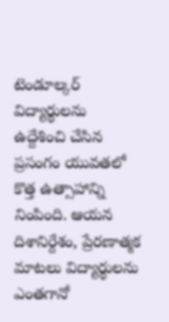టెండూల్కర్ విద్యార్థులను ఉద్దేశించి చేసిన ప్రసంగం యువతలో కొత్త ఉత్సాహాన్ని నింపింది. ఆయన దిశానిర్దేశం, ప్రేరణాత్మక మాటలు విద్యార్థులను ఎంతగానో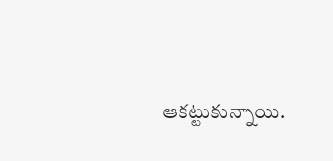ఆకట్టుకున్నాయి.